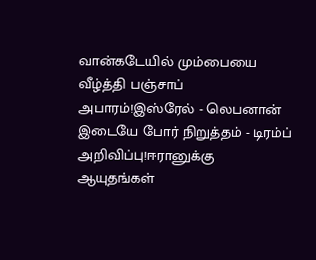வான்கடேயில் மும்பையை வீழ்த்தி பஞ்சாப் அபாரம்!இஸ்ரேல் - லெபனான் இடையே போர் நிறுத்தம் - டிரம்ப் அறிவிப்பு!ஈரானுக்கு ஆயுதங்கள்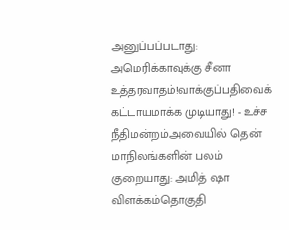அனுப்பப்படாது: அமெரிக்காவுக்கு சீனா உத்தரவாதம்!வாக்குப்பதிவைக் கட்டாயமாக்க முடியாது! - உச்ச நீதிமன்றம்அவையில் தென் மாநிலங்களின் பலம் குறையாது: அமித் ஷா விளக்கம்தொகுதி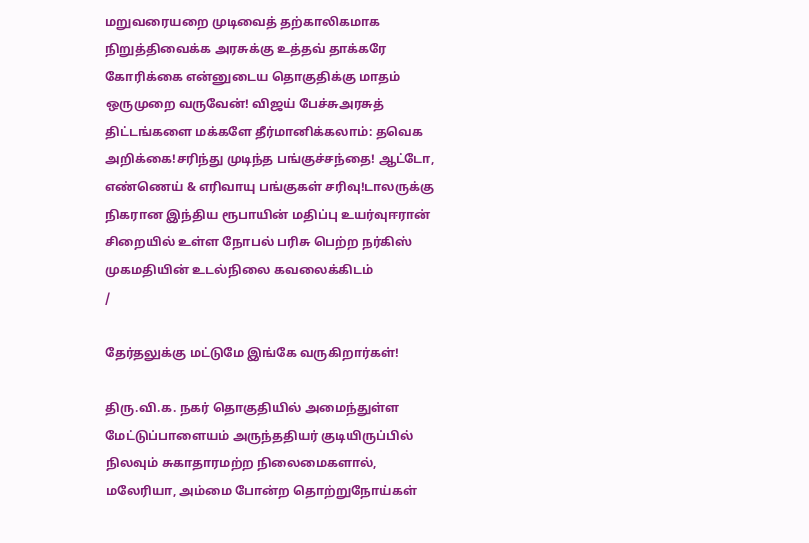மறுவரையறை முடிவைத் தற்காலிகமாக நிறுத்திவைக்க அரசுக்கு உத்தவ் தாக்கரே கோரிக்கை என்னுடைய தொகுதிக்கு மாதம் ஒருமுறை வருவேன்! விஜய் பேச்சுஅரசுத் திட்டங்களை மக்களே தீர்மானிக்கலாம்: தவெக அறிக்கை!சரிந்து முடிந்த பங்குச்சந்தை! ஆட்டோ, எண்ணெய் & எரிவாயு பங்குகள் சரிவு!டாலருக்கு நிகரான இந்திய ரூபாயின் மதிப்பு உயர்வுஈரான் சிறையில் உள்ள நோபல் பரிசு பெற்ற நர்கிஸ் முகமதியின் உடல்நிலை கவலைக்கிடம்
/

தேர்தலுக்கு மட்டுமே இங்கே வருகிறார்கள்!

திரு.வி.க. நகர் தொகுதியில் அமைந்துள்ள மேட்டுப்பாளையம் அருந்ததியர் குடியிருப்பில் நிலவும் சுகாதாரமற்ற நிலைமைகளால், மலேரியா, அம்மை போன்ற தொற்றுநோய்கள்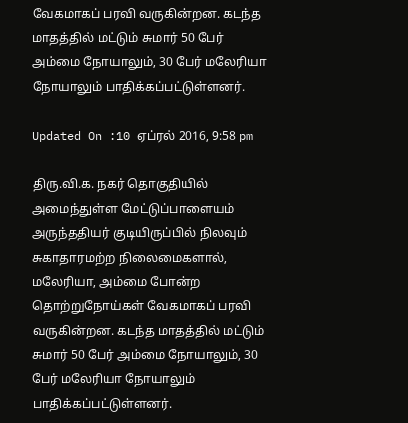வேகமாகப் பரவி வருகின்றன. கடந்த மாதத்தில் மட்டும் சுமார் 50 பேர் அம்மை நோயாலும், 30 பேர் மலேரியா நோயாலும் பாதிக்கப்பட்டுள்ளனர்.

Updated On :10 ஏப்ரல் 2016, 9:58 pm

திரு.வி.க. நகர் தொகுதியில் அமைந்துள்ள மேட்டுப்பாளையம் அருந்ததியர் குடியிருப்பில் நிலவும் சுகாதாரமற்ற நிலைமைகளால், மலேரியா, அம்மை போன்ற தொற்றுநோய்கள் வேகமாகப் பரவி வருகின்றன. கடந்த மாதத்தில் மட்டும் சுமார் 50 பேர் அம்மை நோயாலும், 30 பேர் மலேரியா நோயாலும் பாதிக்கப்பட்டுள்ளனர்.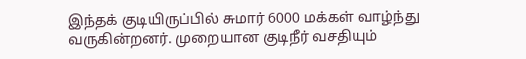இந்தக் குடியிருப்பில் சுமார் 6000 மக்கள் வாழ்ந்து வருகின்றனர். முறையான குடிநீர் வசதியும்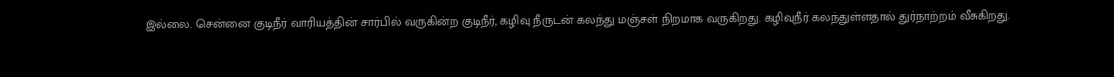இல்லை. சென்னை குடிநீர் வாரியத்தின் சார்பில் வருகின்ற குடிநீர், கழிவு நீருடன் கலந்து மஞ்சள் நிறமாக வருகிறது. கழிவுநீர் கலந்துள்ளதால் துர்நாற்றம் வீசுகிறது.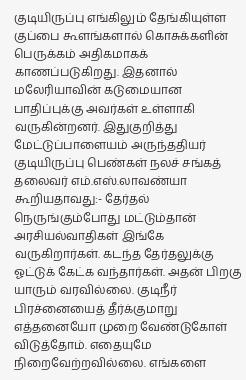குடியிருப்பு எங்கிலும் தேங்கியுள்ள குப்பை கூளங்களால் கொசுக்களின் பெருக்கம் அதிகமாகக் காணப்படுகிறது. இதனால் மலேரியாவின் கடுமையான பாதிப்புக்கு அவர்கள் உள்ளாகி வருகின்றனர். இதுகுறித்து மேட்டுப்பாளையம் அருந்ததியர் குடியிருப்பு பெண்கள் நலச் சங்கத் தலைவர் எம்.எஸ்.லாவண்யா கூறியதாவது:- தேர்தல் நெருங்கும்போது மட்டும்தான் அரசியல்வாதிகள் இங்கே வருகிறார்கள். கடந்த தேர்தலுக்கு ஓட்டுக் கேட்க வந்தார்கள். அதன் பிறகு யாரும் வரவில்லை. குடிநீர் பிரச்னையைத் தீர்க்குமாறு எத்தனையோ முறை வேண்டுகோள் விடுத்தோம். எதையுமே நிறைவேற்றவில்லை. எங்களை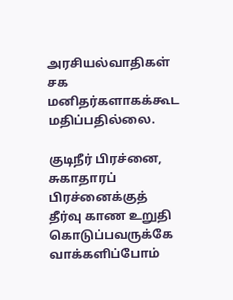அரசியல்வாதிகள் சக மனிதர்களாகக்கூட மதிப்பதில்லை.

குடிநீர் பிரச்னை, சுகாதாரப் பிரச்னைக்குத் தீர்வு காண உறுதி கொடுப்பவருக்கே வாக்களிப்போம்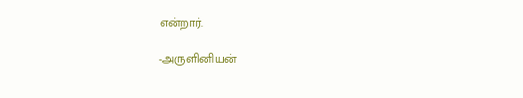என்றார்.

-அருளினியன்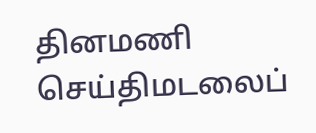தினமணி செய்திமடலைப்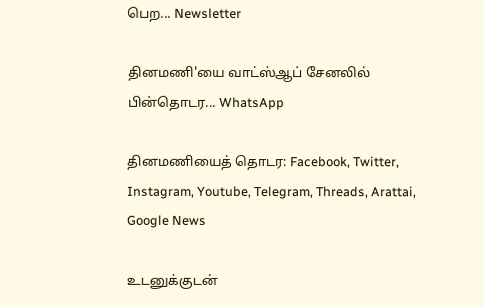பெற... Newsletter

தினமணி'யை வாட்ஸ்ஆப் சேனலில் பின்தொடர... WhatsApp

தினமணியைத் தொடர: Facebook, Twitter, Instagram, Youtube, Telegram, Threads, Arattai, Google News

உடனுக்குடன்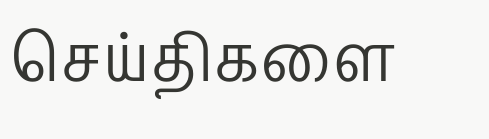செய்திகளை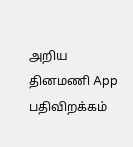அறிய தினமணி App பதிவிறக்கம்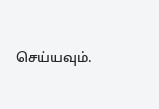செய்யவும்.